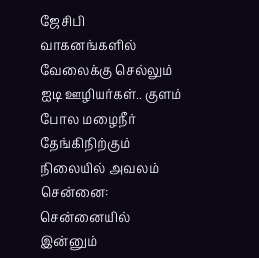ஜேசிபி வாகனங்களில் வேலைக்கு செல்லும் ஐடி ஊழியர்கள்.. குளம் போல மழைநீர் தேங்கிநிற்கும் நிலையில் அவலம்
சென்னை: சென்னையில் இன்னும்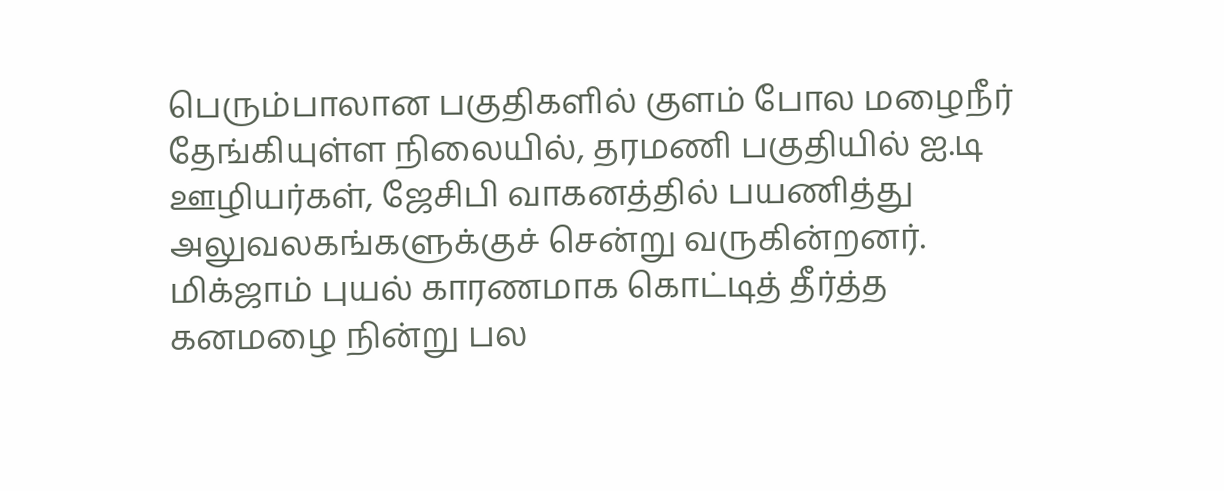பெரும்பாலான பகுதிகளில் குளம் போல மழைநீர் தேங்கியுள்ள நிலையில், தரமணி பகுதியில் ஐ.டி ஊழியர்கள், ஜேசிபி வாகனத்தில் பயணித்து அலுவலகங்களுக்குச் சென்று வருகின்றனர்.
மிக்ஜாம் புயல் காரணமாக கொட்டித் தீர்த்த கனமழை நின்று பல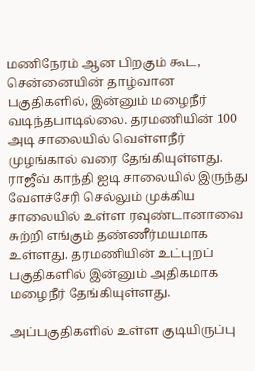மணிநேரம் ஆன பிறகும் கூட, சென்னையின் தாழ்வான பகுதிகளில், இன்னும் மழைநீர் வடிந்தபாடில்லை. தரமணியின் 100 அடி சாலையில் வெள்ளநீர் முழங்கால் வரை தேங்கியுள்ளது. ராஜீவ் காந்தி ஐடி சாலையில் இருந்து வேளச்சேரி செல்லும் முக்கிய சாலையில் உள்ள ரவுண்டானாவை சுற்றி எங்கும் தண்ணீர்மயமாக உள்ளது. தரமணியின் உட்புறப் பகுதிகளில் இன்னும் அதிகமாக மழைநீர் தேங்கியுள்ளது.

அப்பகுதிகளில் உள்ள குடியிருப்பு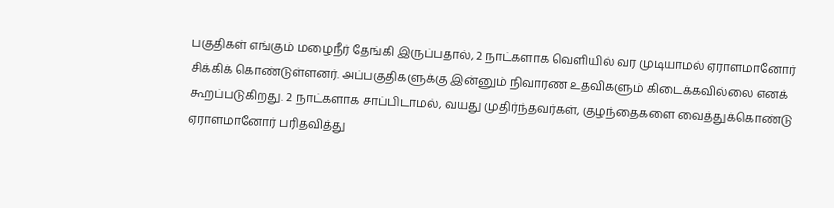பகுதிகள் எங்கும் மழைநீர் தேங்கி இருப்பதால், 2 நாட்களாக வெளியில் வர முடியாமல் ஏராளமானோர் சிக்கிக் கொண்டுள்ளனர். அப்பகுதிகளுக்கு இன்னும் நிவாரண உதவிகளும் கிடைக்கவில்லை எனக் கூறப்படுகிறது. 2 நாட்களாக சாப்பிடாமல், வயது முதிர்ந்தவர்கள், குழந்தைகளை வைத்துக்கொண்டு ஏராளமானோர் பரிதவித்து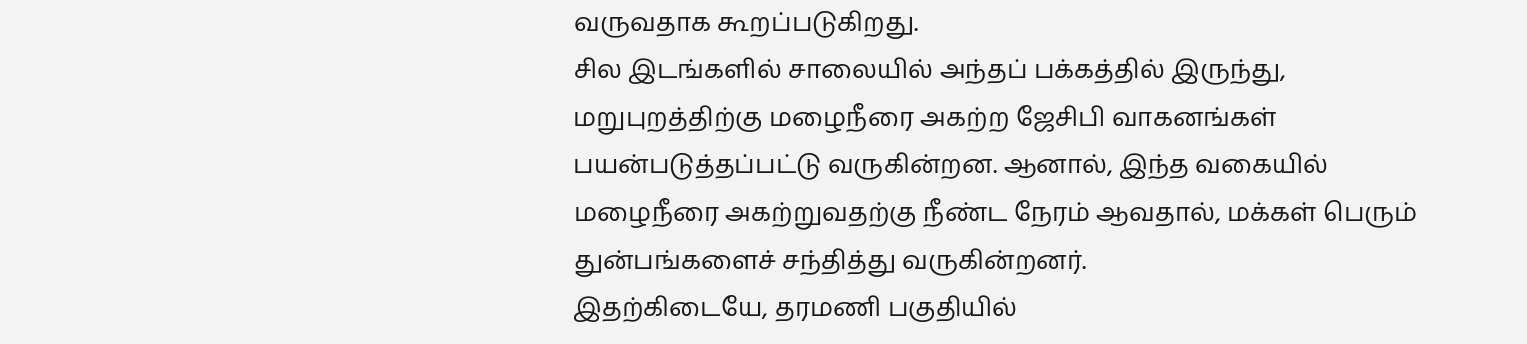வருவதாக கூறப்படுகிறது.
சில இடங்களில் சாலையில் அந்தப் பக்கத்தில் இருந்து, மறுபுறத்திற்கு மழைநீரை அகற்ற ஜேசிபி வாகனங்கள் பயன்படுத்தப்பட்டு வருகின்றன. ஆனால், இந்த வகையில் மழைநீரை அகற்றுவதற்கு நீண்ட நேரம் ஆவதால், மக்கள் பெரும் துன்பங்களைச் சந்தித்து வருகின்றனர்.
இதற்கிடையே, தரமணி பகுதியில்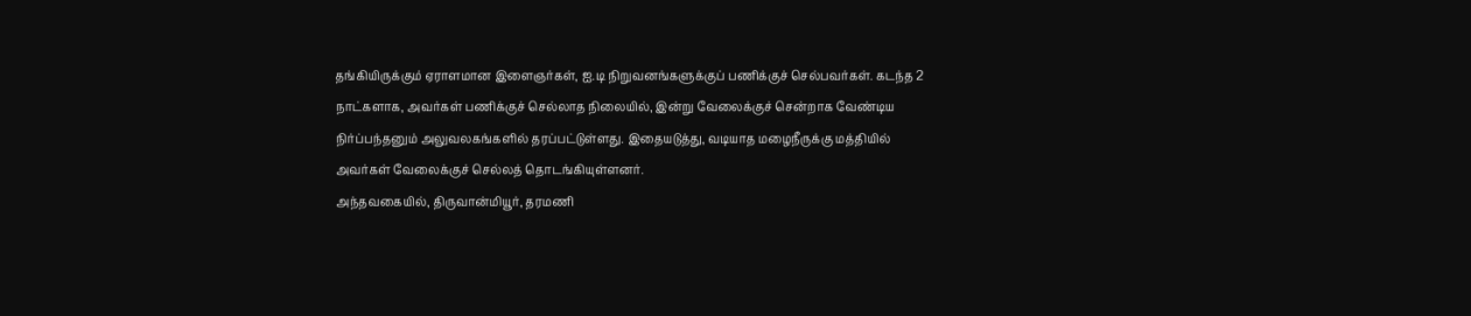தங்கியிருக்கும் ஏராளமான இளைஞர்கள், ஐ.டி நிறுவனங்களுக்குப் பணிக்குச் செல்பவர்கள். கடந்த 2 நாட்களாக, அவர்கள் பணிக்குச் செல்லாத நிலையில், இன்று வேலைக்குச் சென்றாக வேண்டிய நிர்ப்பந்தனும் அலுவலகங்களில் தரப்பட்டுள்ளது. இதையடுத்து, வடியாத மழைநீருக்கு மத்தியில் அவர்கள் வேலைக்குச் செல்லத் தொடங்கியுள்ளனர்.
அந்தவகையில், திருவான்மியூர், தரமணி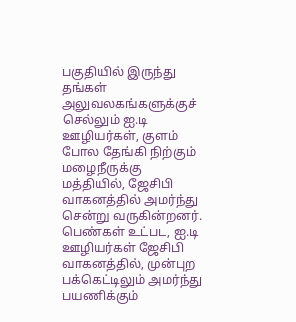பகுதியில் இருந்து தங்கள் அலுவலகங்களுக்குச் செல்லும் ஐ.டி ஊழியர்கள், குளம் போல தேங்கி நிற்கும் மழைநீருக்கு மத்தியில், ஜேசிபி வாகனத்தில் அமர்ந்து சென்று வருகின்றனர். பெண்கள் உட்பட, ஐ.டி ஊழியர்கள் ஜேசிபி வாகனத்தில், முன்புற பக்கெட்டிலும் அமர்ந்து பயணிக்கும்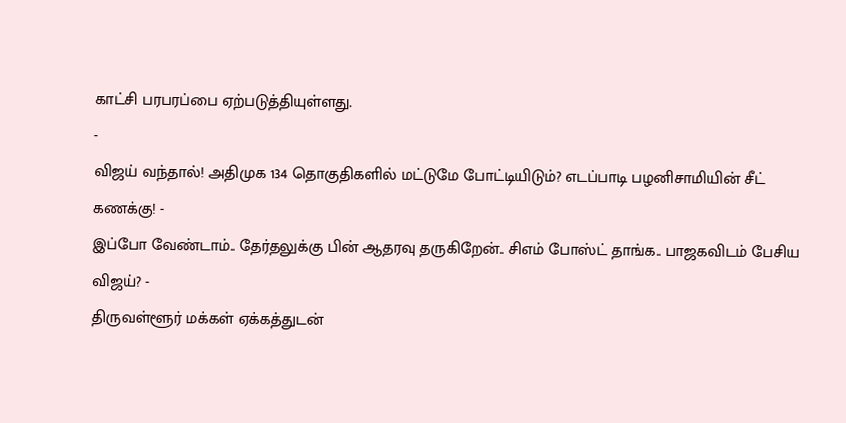காட்சி பரபரப்பை ஏற்படுத்தியுள்ளது.
-
விஜய் வந்தால்! அதிமுக 134 தொகுதிகளில் மட்டுமே போட்டியிடும்? எடப்பாடி பழனிசாமியின் சீட் கணக்கு! -
இப்போ வேண்டாம்.. தேர்தலுக்கு பின் ஆதரவு தருகிறேன்.. சிஎம் போஸ்ட் தாங்க.. பாஜகவிடம் பேசிய விஜய்? -
திருவள்ளூர் மக்கள் ஏக்கத்துடன்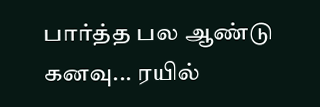பார்த்த பல ஆண்டு கனவு... ரயில்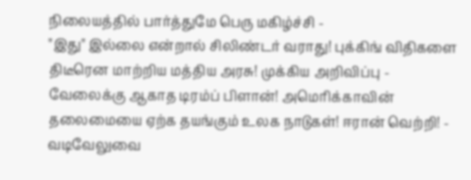நிலையத்தில் பார்த்துமே பெரு மகிழ்ச்சி -
"இது" இல்லை என்றால் சிலிண்டர் வராது! புக்கிங் விதிகளை திடீரென மாற்றிய மத்திய அரசு! முக்கிய அறிவிப்பு -
வேலைக்கு ஆகாத டிரம்ப் பிளான்! அமெரிக்காவின் தலைமையை ஏற்க தயங்கும் உலக நாடுகள்! ஈரான் வெற்றி! -
வடிவேலுவை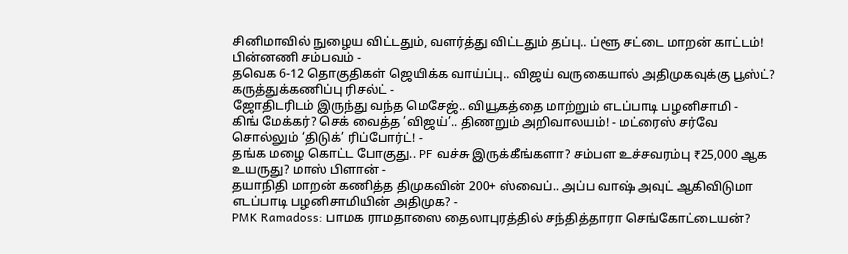சினிமாவில் நுழைய விட்டதும், வளர்த்து விட்டதும் தப்பு.. ப்ளூ சட்டை மாறன் காட்டம்! பின்னணி சம்பவம் -
தவெக 6-12 தொகுதிகள் ஜெயிக்க வாய்ப்பு.. விஜய் வருகையால் அதிமுகவுக்கு பூஸ்ட்? கருத்துக்கணிப்பு ரிசல்ட் -
ஜோதிடரிடம் இருந்து வந்த மெசேஜ்.. வியூகத்தை மாற்றும் எடப்பாடி பழனிசாமி -
கிங் மேக்கர்? செக் வைத்த ’விஜய்’.. திணறும் அறிவாலயம்! - மட்ரைஸ் சர்வே சொல்லும் ‘திடுக்’ ரிப்போர்ட்! -
தங்க மழை கொட்ட போகுது.. PF வச்சு இருக்கீங்களா? சம்பள உச்சவரம்பு ₹25,000 ஆக உயருது? மாஸ் பிளான் -
தயாநிதி மாறன் கணித்த திமுகவின் 200+ ஸ்வைப்.. அப்ப வாஷ் அவுட் ஆகிவிடுமா எடப்பாடி பழனிசாமியின் அதிமுக? -
PMK Ramadoss: பாமக ராமதாஸை தைலாபுரத்தில் சந்தித்தாரா செங்கோட்டையன்?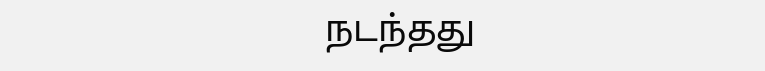நடந்தது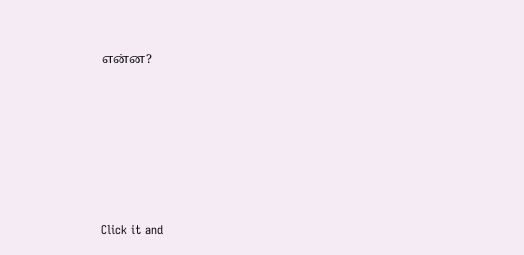என்ன?












Click it and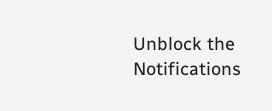Unblock the Notifications